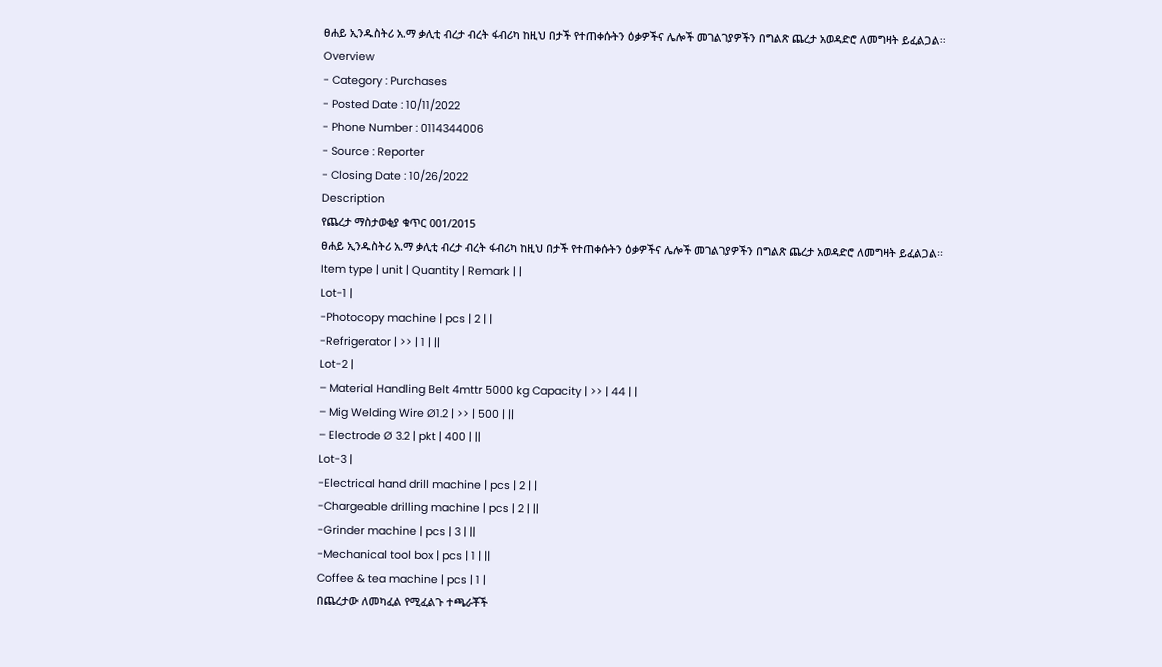ፀሐይ ኢንዱስትሪ አ.ማ ቃሊቲ ብረታ ብረት ፋብሪካ ከዚህ በታች የተጠቀሱትን ዕቃዎችና ሌሎች መገልገያዎችን በግልጽ ጨረታ አወዳድሮ ለመግዛት ይፈልጋል፡፡
Overview
- Category : Purchases
- Posted Date : 10/11/2022
- Phone Number : 0114344006
- Source : Reporter
- Closing Date : 10/26/2022
Description
የጨረታ ማስታወቂያ ቁጥር 001/2015
ፀሐይ ኢንዱስትሪ አ.ማ ቃሊቲ ብረታ ብረት ፋብሪካ ከዚህ በታች የተጠቀሱትን ዕቃዎችና ሌሎች መገልገያዎችን በግልጽ ጨረታ አወዳድሮ ለመግዛት ይፈልጋል፡፡
Item type | unit | Quantity | Remark | |
Lot-1 |
-Photocopy machine | pcs | 2 | |
-Refrigerator | >> | 1 | ||
Lot-2 |
– Material Handling Belt 4mttr 5000 kg Capacity | >> | 44 | |
– Mig Welding Wire Ø1.2 | >> | 500 | ||
– Electrode Ø 3.2 | pkt | 400 | ||
Lot-3 |
-Electrical hand drill machine | pcs | 2 | |
-Chargeable drilling machine | pcs | 2 | ||
-Grinder machine | pcs | 3 | ||
-Mechanical tool box | pcs | 1 | ||
Coffee & tea machine | pcs | 1 |
በጨረታው ለመካፈል የሚፈልጉ ተጫራቾች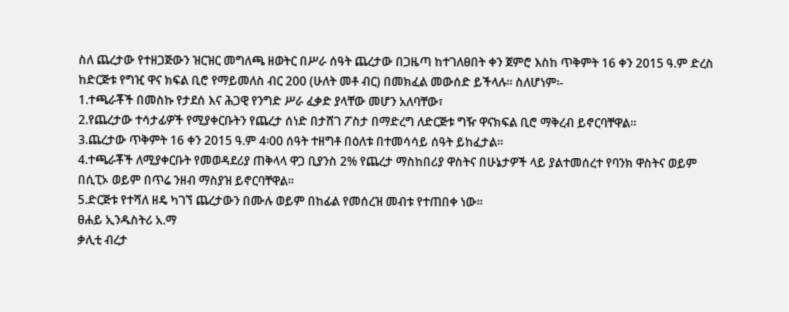ስለ ጨረታው የተዘጋጅውን ዝርዝር መግለጫ ዘወትር በሥራ ሰዓት ጨረታው በጋዜጣ ከተገለፀበት ቀን ጀምሮ እስከ ጥቅምት 16 ቀን 2015 ዓ.ም ድረስ ከድርጅቱ የግዢ ዋና ክፍል ቢሮ የማይመለስ ብር 200 (ሁለት መቶ ብር) በመክፈል መውሰድ ይችላሉ፡፡ ስለሆነም፡-
1.ተጫራቾች በመስኩ የታደሰ እና ሕጋዊ የንግድ ሥራ ፈቃድ ያላቸው መሆን አለባቸው፣
2.የጨረታው ተሳታፊዎች የሚያቀርቡትን የጨረታ ሰነድ በታሸገ ፖስታ በማድረግ ለድርጅቱ ግዥ ዋናክፍል ቢሮ ማቅረብ ይኖርባቸዋል፡፡
3.ጨረታው ጥቅምት 16 ቀን 2015 ዓ.ም 4፡00 ሰዓት ተዘግቶ በዕለቱ በተመሳሳይ ሰዓት ይከፈታል፡፡
4.ተጫራቾች ለሚያቀርቡት የመወዳደሪያ ጠቅላላ ዋጋ ቢያንስ 2% የጨረታ ማስከበሪያ ዋስትና በሁኔታዎች ላይ ያልተመሰረተ የባንክ ዋስትና ወይም በሲፒኦ ወይም በጥሬ ንዘብ ማስያዝ ይኖርባቸዋል፡፡
5.ድርጅቱ የተሻለ ዘዴ ካገኘ ጨረታውን በሙሉ ወይም በከፊል የመሰረዝ መብቱ የተጠበቀ ነው፡፡
ፀሐይ ኢንዱስትሪ አ.ማ
ቃሊቲ ብረታ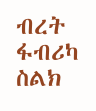ብረት ፋብሪካ
ስልክ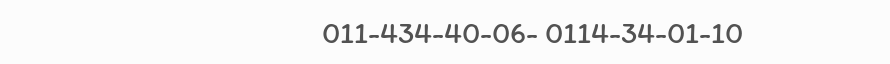011-434-40-06- 0114-34-01-10